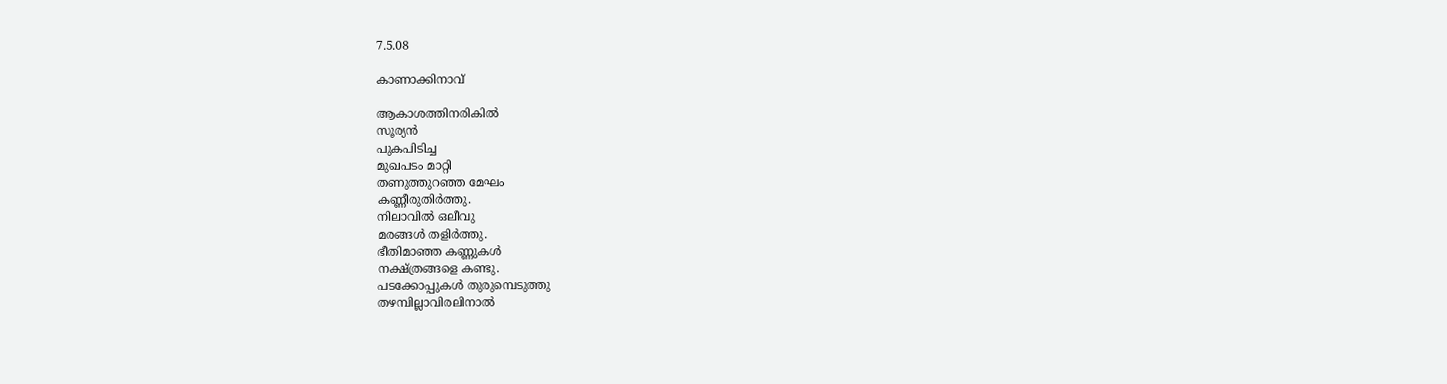7.5.08

കാണാക്കിനാവ്

ആകാശത്തിനരികില്‍
സൂര്യന്‍
പുകപിടിച്ച
മുഖപടം മാറ്റി
തണുത്തുറഞ്ഞ മേഘം
കണ്ണീരുതിര്‍ത്തു.
നിലാവില്‍ ഒലീവു
മരങ്ങള്‍ തളിര്‍ത്തു.
ഭീതിമാഞ്ഞ കണ്ണുകള്‍
നക്ഷ്ത്രങ്ങളെ കണ്ടു.
പടക്കോപ്പുകള്‍ തുരുമ്പെടുത്തു
തഴമ്പില്ലാവിരലിനാല്‍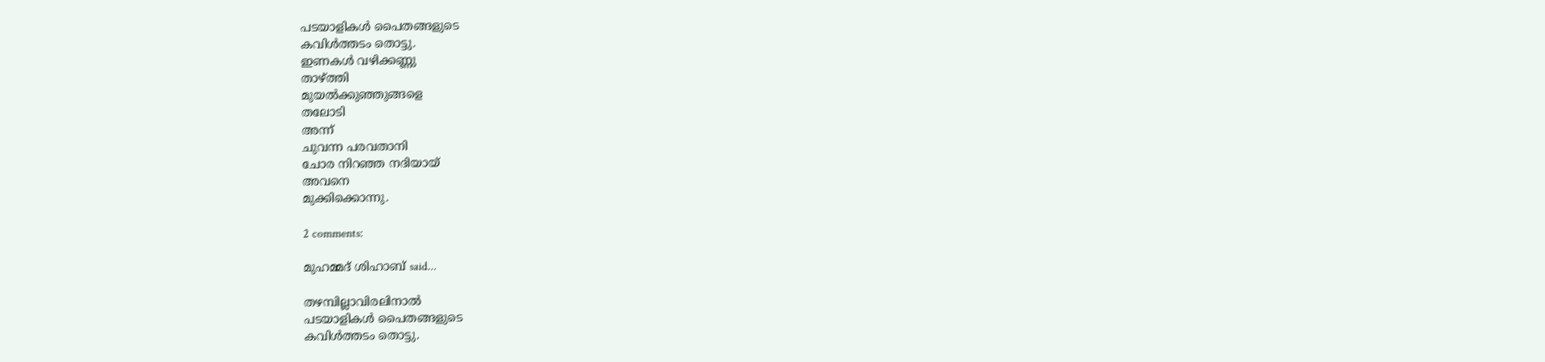പടയാളികള്‍ പൈതങ്ങളുടെ
കവിള്‍ത്തടം തൊട്ടു.
ഇണകള്‍ വഴിക്കണ്ണു
താഴ്ത്തി
മുയല്‍ക്കുഞ്ഞുങ്ങളെ
തലോടി
അന്ന്
ചുവന്ന പരവതാനി
ചോര നിറഞ്ഞ നദിയായ്
അവനെ
മുക്കിക്കൊന്നു.

2 comments:

മുഹമ്മദ് ശിഹാബ് said...

തഴമ്പില്ലാവിരലിനാല്‍
പടയാളികള്‍ പൈതങ്ങളുടെ
കവിള്‍ത്തടം തൊട്ടു.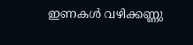ഇണകള്‍ വഴിക്കണ്ണു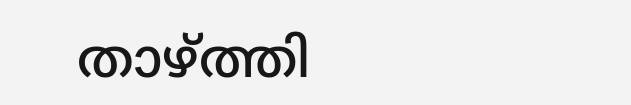താഴ്ത്തി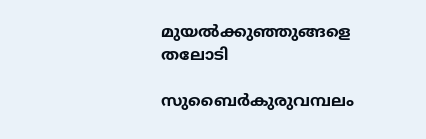മുയല്‍ക്കുഞ്ഞുങ്ങളെ
തലോടി

സുബൈര്‍കുരുവമ്പലം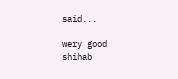said...

wery good shihab